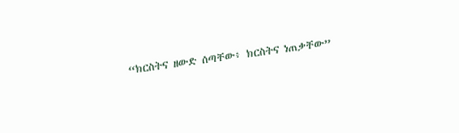“ክርስትና ዘውድ ሰጣቸው፥ ክርስትና ነጠቃቸው”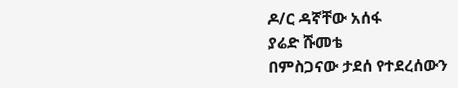ዶ/ር ዳኛቸው አሰፋ
ያሬድ ሹመቴ
በምስጋናው ታደሰ የተደረሰውን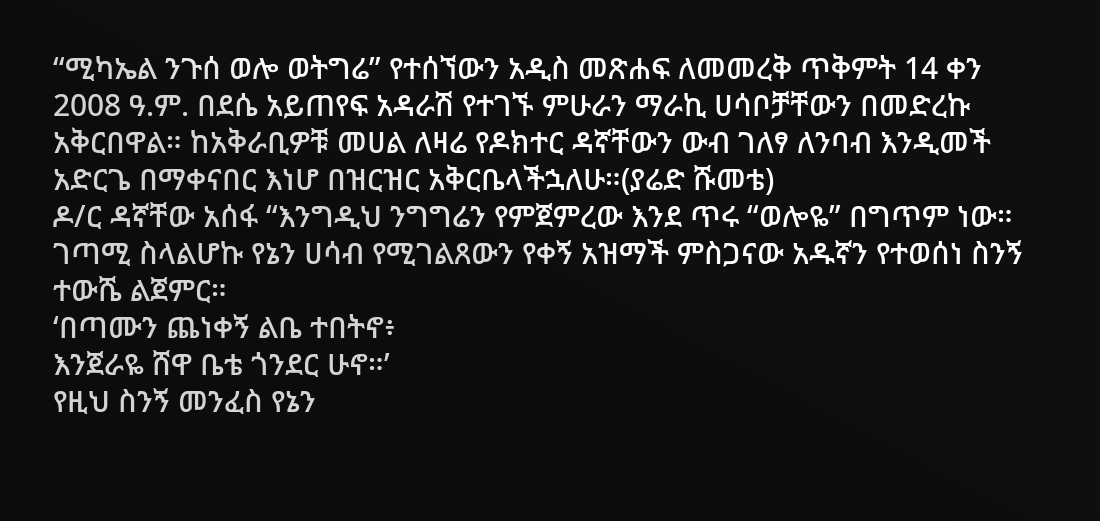“ሚካኤል ንጉሰ ወሎ ወትግሬ” የተሰኘውን አዲስ መጽሐፍ ለመመረቅ ጥቅምት 14 ቀን 2008 ዓ.ም. በደሴ አይጠየፍ አዳራሽ የተገኙ ምሁራን ማራኪ ሀሳቦቻቸውን በመድረኩ አቅርበዋል። ከአቅራቢዎቹ መሀል ለዛሬ የዶክተር ዳኛቸውን ውብ ገለፃ ለንባብ እንዲመች አድርጌ በማቀናበር እነሆ በዝርዝር አቅርቤላችኋለሁ።(ያሬድ ሹመቴ)
ዶ/ር ዳኛቸው አሰፋ “እንግዲህ ንግግሬን የምጀምረው እንደ ጥሩ “ወሎዬ” በግጥም ነው። ገጣሚ ስላልሆኩ የኔን ሀሳብ የሚገልጸውን የቀኝ አዝማች ምስጋናው አዱኛን የተወሰነ ስንኝ ተውሼ ልጀምር።
‘በጣሙን ጨነቀኝ ልቤ ተበትኖ፥
እንጀራዬ ሸዋ ቤቴ ጎንደር ሁኖ።’
የዚህ ስንኝ መንፈስ የኔን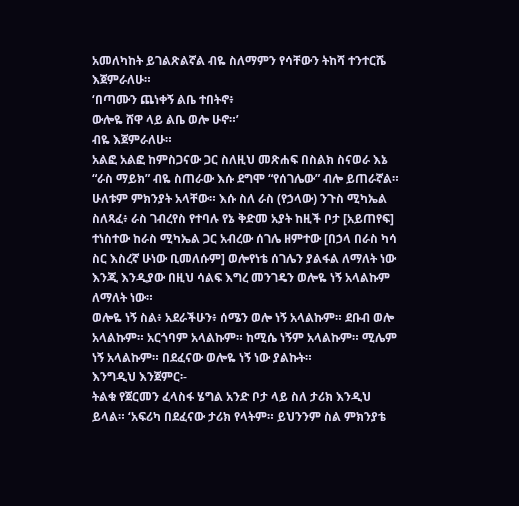አመለካከት ይገልጽልኛል ብዬ ስለማምን የሳቸውን ትከሻ ተንተርሼ እጀምራለሁ።
‘በጣሙን ጨነቀኝ ልቤ ተበትኖ፥
ውሎዬ ሸዋ ላይ ልቤ ወሎ ሁኖ።’
ብዬ እጀምራለሁ።
አልፎ አልፎ ከምስጋናው ጋር ስለዚህ መጽሐፍ በስልክ ስናወራ እኔ “ራስ ማይክ” ብዬ ስጠራው እሱ ደግሞ “የሰገሌው” ብሎ ይጠራኛል። ሁለቱም ምክንያት አላቸው። እሱ ስለ ራስ (የኃላው) ንጉስ ሚካኤል ስለጻፈ፥ ራስ ገብረየስ የተባሉ የኔ ቅድመ አያት ከዚች ቦታ [አይጠየፍ] ተነስተው ከራስ ሚካኤል ጋር አብረው ሰገሌ ዘምተው [በኃላ በራስ ካሳ ስር እስረኛ ሁነው ቢመለሱም] ወሎየነቴ ሰገሌን ያልፋል ለማለት ነው እንጂ እንዲያው በዚህ ሳልፍ እግረ መንገዴን ወሎዬ ነኝ አላልኩም ለማለት ነው።
ወሎዬ ነኝ ስል፥ አደራችሁን፥ ሰሜን ወሎ ነኝ አላልኩም። ደቡብ ወሎ አላልኩም። አርጎባም አላልኩም። ከሚሴ ነኝም አላልኩም። ሚሌም ነኝ አላልኩም። በደፈናው ወሎዬ ነኝ ነው ያልኩት።
እንግዲህ እንጀምር፡-
ትልቁ የጀርመን ፈላስፋ ሄግል አንድ ቦታ ላይ ስለ ታሪክ እንዲህ ይላል። ‘አፍሪካ በደፈናው ታሪክ የላትም። ይህንንም ስል ምክንያቴ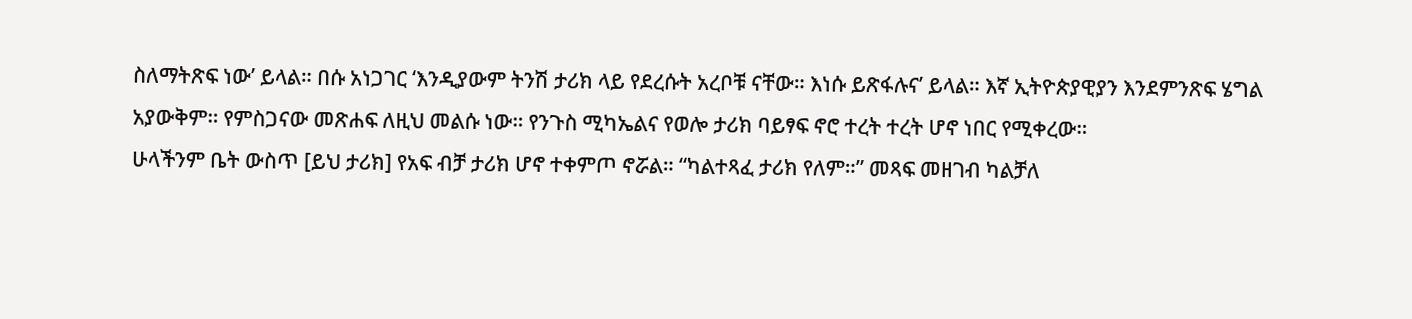ስለማትጽፍ ነው’ ይላል። በሱ አነጋገር ‘እንዲያውም ትንሽ ታሪክ ላይ የደረሱት አረቦቹ ናቸው። እነሱ ይጽፋሉና’ ይላል። እኛ ኢትዮጵያዊያን እንደምንጽፍ ሄግል አያውቅም። የምስጋናው መጽሐፍ ለዚህ መልሱ ነው። የንጉስ ሚካኤልና የወሎ ታሪክ ባይፃፍ ኖሮ ተረት ተረት ሆኖ ነበር የሚቀረው።
ሁላችንም ቤት ውስጥ [ይህ ታሪክ] የአፍ ብቻ ታሪክ ሆኖ ተቀምጦ ኖሯል። “ካልተጻፈ ታሪክ የለም።” መጻፍ መዘገብ ካልቻለ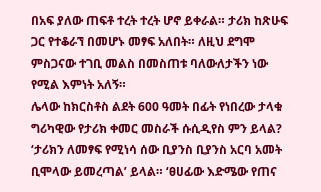በአፍ ያለው ጠፍቶ ተረት ተረት ሆኖ ይቀራል። ታሪክ ከጽሁፍ ጋር የተቆራኘ በመሆኑ መፃፍ አለበት። ለዚህ ደግሞ ምስጋናው ተገቢ መልስ በመስጠቱ ባለውለታችን ነው የሚል እምነት አለኝ።
ሌላው ከክርስቶስ ልደት 600 ዓመት በፊት የነበረው ታላቁ ግሪካዊው የታሪክ ቀመር መስራች ሱሲዲየስ ምን ይላል? ‘ታሪክን ለመፃፍ የሚነሳ ሰው ቢያንስ ቢያንስ አርባ አመት ቢሞላው ይመረጣል’ ይላል። ‘ፀሀፊው እድሜው የጠና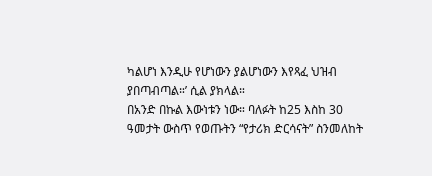ካልሆነ እንዲሁ የሆነውን ያልሆነውን እየጻፈ ህዝብ ያበጣብጣል።’ ሲል ያክላል።
በአንድ በኩል እውነቱን ነው። ባለፉት ከ25 እስከ 30 ዓመታት ውስጥ የወጡትን “የታሪክ ድርሳናት” ስንመለከት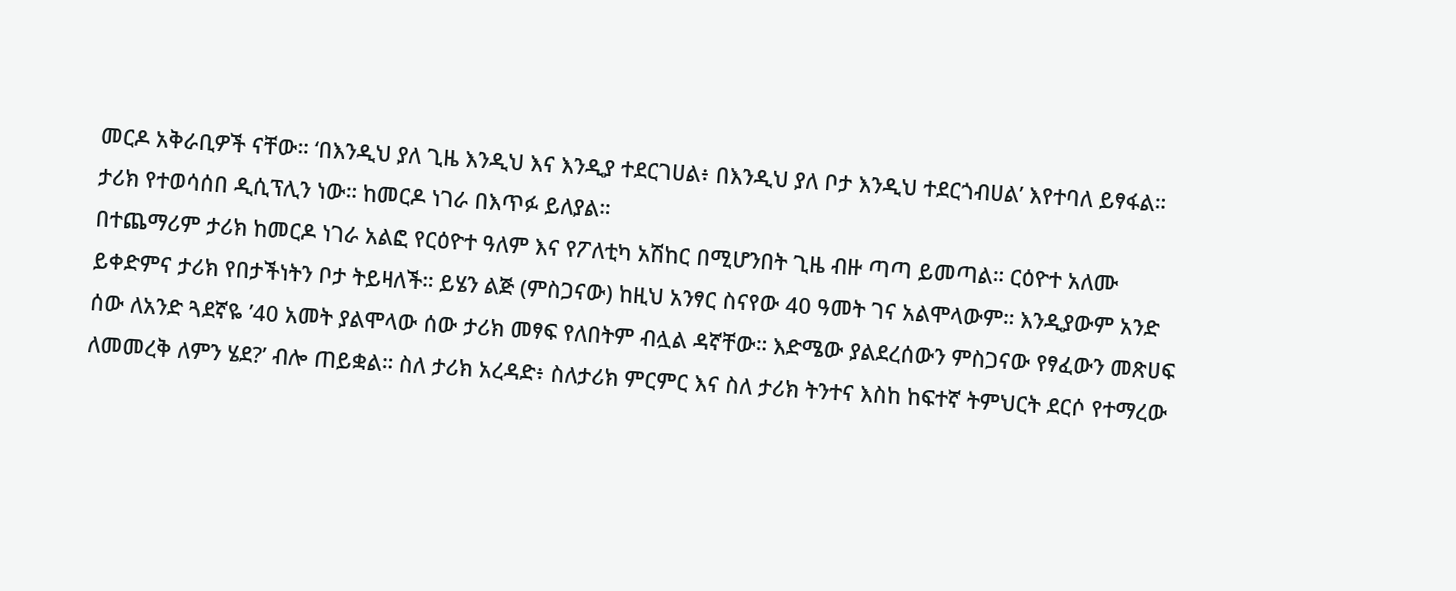መርዶ አቅራቢዎች ናቸው። ‘በእንዲህ ያለ ጊዜ እንዲህ እና እንዲያ ተደርገሀል፥ በእንዲህ ያለ ቦታ እንዲህ ተደርጎብሀል’ እየተባለ ይፃፋል። ታሪክ የተወሳሰበ ዲሲፕሊን ነው። ከመርዶ ነገራ በእጥፉ ይለያል።
በተጨማሪም ታሪክ ከመርዶ ነገራ አልፎ የርዕዮተ ዓለም እና የፖለቲካ አሽከር በሚሆንበት ጊዜ ብዙ ጣጣ ይመጣል። ርዕዮተ አለሙ ይቀድምና ታሪክ የበታችነትን ቦታ ትይዛለች። ይሄን ልጅ (ምስጋናው) ከዚህ አንፃር ስናየው 40 ዓመት ገና አልሞላውም። እንዲያውም አንድ ሰው ለአንድ ጓደኛዬ ’40 አመት ያልሞላው ሰው ታሪክ መፃፍ የለበትም ብሏል ዳኛቸው። እድሜው ያልደረሰውን ምስጋናው የፃፈውን መጽሀፍ ለመመረቅ ለምን ሄደ?’ ብሎ ጠይቋል። ስለ ታሪክ አረዳድ፥ ስለታሪክ ምርምር እና ስለ ታሪክ ትንተና እስከ ከፍተኛ ትምህርት ደርሶ የተማረው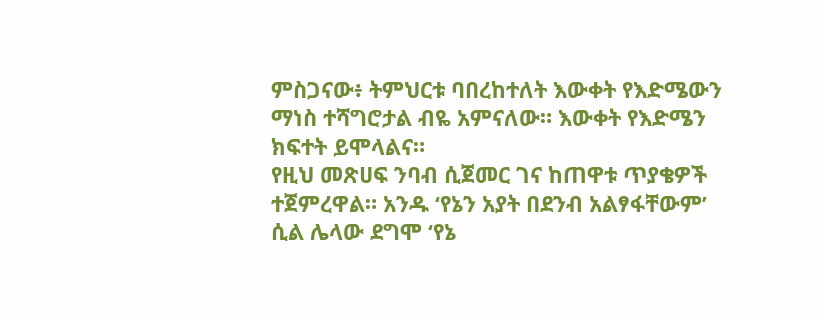ምስጋናው፥ ትምህርቱ ባበረከተለት እውቀት የእድሜውን ማነስ ተሻግሮታል ብዬ አምናለው። እውቀት የእድሜን ክፍተት ይሞላልና።
የዚህ መጽሀፍ ንባብ ሲጀመር ገና ከጠዋቱ ጥያቄዎች ተጀምረዋል። አንዱ ‘የኔን አያት በደንብ አልፃፋቸውም’ ሲል ሌላው ደግሞ ‘የኔ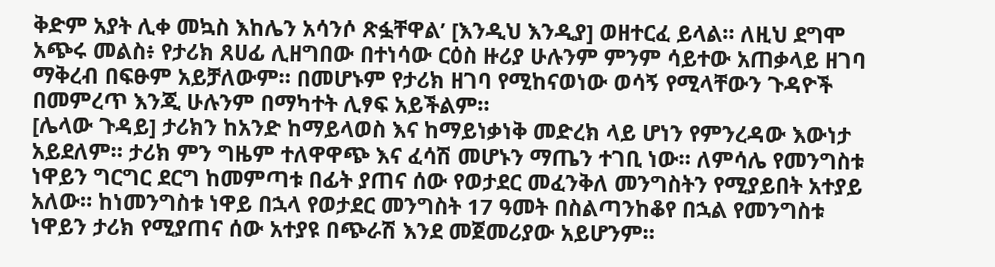ቅድም አያት ሊቀ መኳስ እከሌን አሳንሶ ጽፏቸዋል’ [እንዲህ እንዲያ] ወዘተርፈ ይላል። ለዚህ ደግሞ አጭሩ መልስ፥ የታሪክ ጸሀፊ ሊዘግበው በተነሳው ርዕስ ዙሪያ ሁሉንም ምንም ሳይተው አጠቃላይ ዘገባ ማቅረብ በፍፁም አይቻለውም። በመሆኑም የታሪክ ዘገባ የሚከናወነው ወሳኝ የሚላቸውን ጉዳዮች በመምረጥ እንጂ ሁሉንም በማካተት ሊፃፍ አይችልም።
[ሌላው ጉዳይ] ታሪክን ከአንድ ከማይላወስ እና ከማይነቃነቅ መድረክ ላይ ሆነን የምንረዳው እውነታ አይደለም። ታሪክ ምን ግዜም ተለዋዋጭ እና ፈሳሽ መሆኑን ማጤን ተገቢ ነው። ለምሳሌ የመንግስቱ ነዋይን ግርግር ደርግ ከመምጣቱ በፊት ያጠና ሰው የወታደር መፈንቅለ መንግስትን የሚያይበት አተያይ አለው። ከነመንግስቱ ነዋይ በኋላ የወታደር መንግስት 17 ዓመት በስልጣንከቆየ በኋል የመንግስቱ ነዋይን ታሪክ የሚያጠና ሰው አተያዩ በጭራሽ እንደ መጀመሪያው አይሆንም።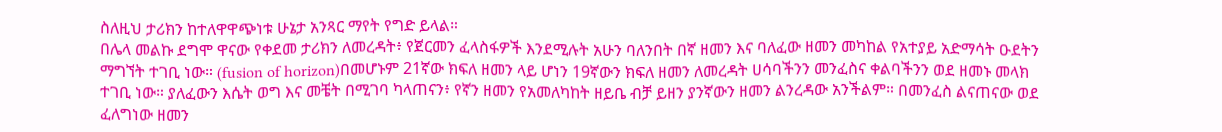ስለዚህ ታሪክን ከተለዋዋጭነቱ ሁኔታ አንጻር ማየት የግድ ይላል።
በሌላ መልኩ ደግሞ ዋናው የቀደመ ታሪክን ለመረዳት፥ የጀርመን ፈላስፋዎች እንደሚሉት አሁን ባለንበት በኛ ዘመን እና ባለፈው ዘመን መካከል የአተያይ አድማሳት ዑደትን ማግኘት ተገቢ ነው። (fusion of horizon)በመሆኑም 21ኛው ክፍለ ዘመን ላይ ሆነን 19ኛውን ክፍለ ዘመን ለመረዳት ሀሳባችንን መንፈስና ቀልባችንን ወደ ዘመኑ መላክ ተገቢ ነው። ያለፈውን እሴት ወግ እና መቼት በሚገባ ካላጠናን፥ የኛን ዘመን የአመለካከት ዘይቤ ብቻ ይዘን ያንኛውን ዘመን ልንረዳው አንችልም። በመንፈስ ልናጠናው ወደ ፈለግነው ዘመን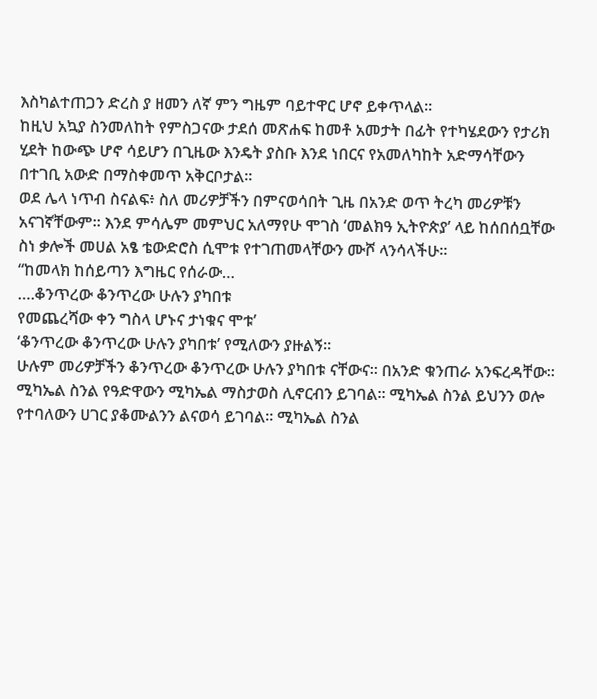እስካልተጠጋን ድረስ ያ ዘመን ለኛ ምን ግዜም ባይተዋር ሆኖ ይቀጥላል።
ከዚህ አኳያ ስንመለከት የምስጋናው ታደሰ መጽሐፍ ከመቶ አመታት በፊት የተካሄደውን የታሪክ ሂደት ከውጭ ሆኖ ሳይሆን በጊዜው እንዴት ያስቡ እንደ ነበርና የአመለካከት አድማሳቸውን በተገቢ አውድ በማስቀመጥ አቅርቦታል።
ወደ ሌላ ነጥብ ስናልፍ፥ ስለ መሪዎቻችን በምናወሳበት ጊዜ በአንድ ወጥ ትረካ መሪዎቹን አናገኛቸውም። እንደ ምሳሌም መምህር አለማየሁ ሞገስ ‘መልክዓ ኢትዮጵያ’ ላይ ከሰበሰቧቸው ስነ ቃሎች መሀል አፄ ቴውድሮስ ሲሞቱ የተገጠመላቸውን ሙሾ ላንሳላችሁ።
“ከመላክ ከሰይጣን እግዜር የሰራው…
….ቆንጥረው ቆንጥረው ሁሉን ያካበቱ
የመጨረሻው ቀን ግስላ ሆኑና ታነቁና ሞቱ’
‘ቆንጥረው ቆንጥረው ሁሉን ያካበቱ’ የሚለውን ያዙልኝ።
ሁሉም መሪዎቻችን ቆንጥረው ቆንጥረው ሁሉን ያካበቱ ናቸውና። በአንድ ቁንጠራ አንፍረዳቸው። ሚካኤል ስንል የዓድዋውን ሚካኤል ማስታወስ ሊኖርብን ይገባል። ሚካኤል ስንል ይህንን ወሎ የተባለውን ሀገር ያቆሙልንን ልናወሳ ይገባል። ሚካኤል ስንል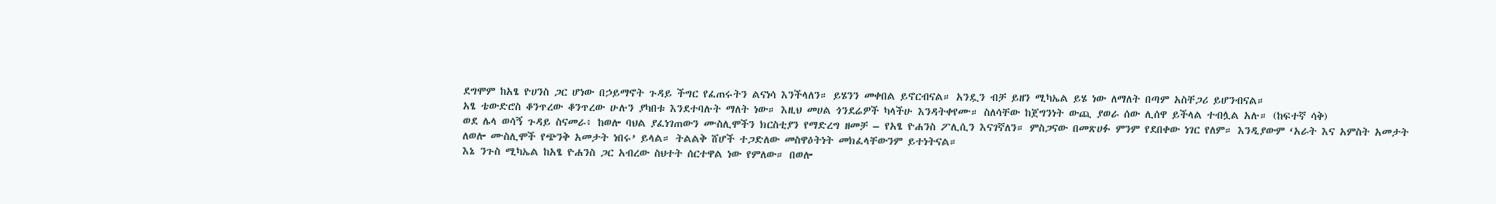ደግሞም ከአፄ ዮሀንስ ጋር ሆነው በኃይማኖት ጉዳይ ችግር የፈጠሩትን ልናነሳ እንችላለን። ይሄንን መቀበል ይኖርብናል። አንዷን ብቻ ይዘን ሚካኤል ይሄ ነው ለማለት በጣም አስቸጋሪ ይሆንብናል።
አፄ ቴውድሮስ ቆንጥረው ቆንጥረው ሁሉን ያካበቱ እንደተባሉት ማለት ነው። እዚህ መሀል ጎንደሬዎች ካላችሁ እንዳትቀየሙ። ስለሳቸው ከጀግንነት ውጪ ያወራ ሰው ሊሰዋ ይችላል ተብሏል አሉ። (ከፍተኛ ሳቅ)
ወደ ሌላ ወሳኝ ጉዳይ ስናመራ፥ ከወሎ ባህል ያፈነገጠውን ሙስሊሞችን ክርስቲያን የማድረግ ዘመቻ – የአፄ ዮሐንስ ፖሊሲን እናገኛለን። ምስጋናው በመጽሀፉ ምንም የደበቀው ነገር የለም። እንዲያውም ‘አራት እና አምስት አመታት ለወሎ ሙስሊሞች የጭንቅ አመታት ነበሩ’ ይላል። ትልልቅ ሸሆች ተጋድለው መስዋዕትነት መክፈላቸውንም ይተነትናል።
እኔ ንጉስ ሚካኤል ከአፄ ዮሐንስ ጋር አብረው ስህተት ሰርተዋል ነው የምለው። በወሎ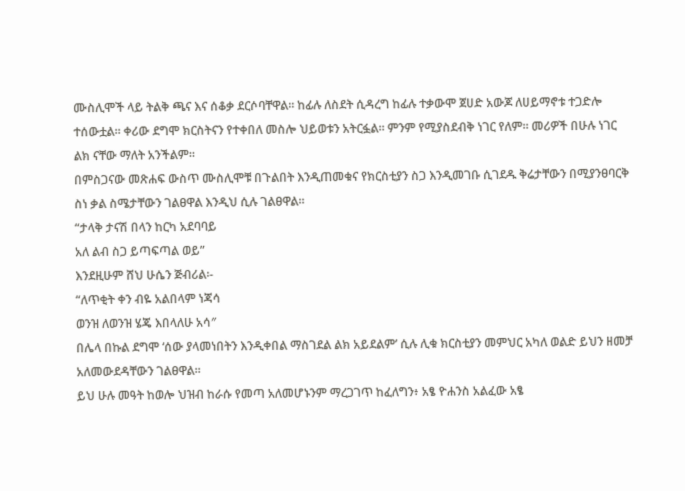ሙስሊሞች ላይ ትልቅ ጫና እና ሰቆቃ ደርሶባቸዋል። ከፊሉ ለስደት ሲዳረግ ከፊሉ ተቃውሞ ጀሀድ አውጆ ለሀይማኖቱ ተጋድሎ ተሰውቷል። ቀሪው ደግሞ ክርስትናን የተቀበለ መስሎ ህይወቱን አትርፏል። ምንም የሚያስደብቅ ነገር የለም። መሪዎች በሁሉ ነገር ልክ ናቸው ማለት አንችልም።
በምስጋናው መጽሐፍ ውስጥ ሙስሊሞቹ በጉልበት እንዲጠመቁና የክርስቲያን ስጋ እንዲመገቡ ሲገደዱ ቅሬታቸውን በሚያንፀባርቅ ስነ ቃል ስሜታቸውን ገልፀዋል እንዲህ ሲሉ ገልፀዋል።
“ታላቅ ታናሽ በላን ከርካ አደባባይ
አለ ልብ ስጋ ይጣፍጣል ወይ”
እንደዚሁም ሸህ ሁሴን ጅብሪል፡-
“ለጥቂት ቀን ብዬ አልበላም ነጃሳ
ወንዝ ለወንዝ ሄጄ እበላለሁ አሳ″
በሌላ በኩል ደግሞ ‘ሰው ያላመነበትን እንዲቀበል ማስገደል ልክ አይደልም’ ሲሉ ሊቁ ክርስቲያን መምህር አካለ ወልድ ይህን ዘመቻ አለመውደዳቸውን ገልፀዋል።
ይህ ሁሉ መዓት ከወሎ ህዝብ ከራሱ የመጣ አለመሆኑንም ማረጋገጥ ከፈለግን፥ አፄ ዮሐንስ አልፈው አፄ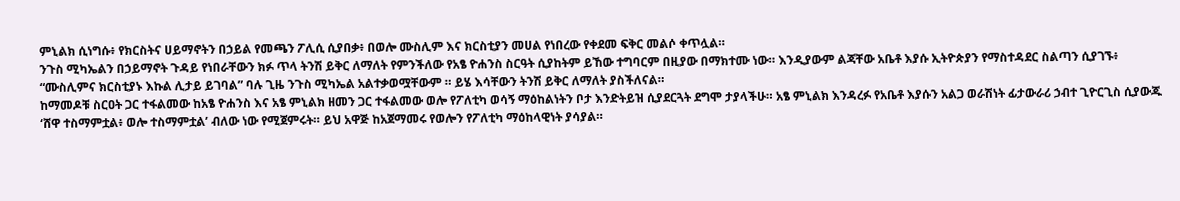ምኒልክ ሲነግሱ፥ የክርስትና ሀይማኖትን በኃይል የመጫን ፖሊሲ ሲያበቃ፥ በወሎ ሙስሊም እና ክርስቲያን መሀል የነበረው የቀደመ ፍቅር መልሶ ቀጥሏል።
ንጉስ ሚካኤልን በኃይማኖት ጉዳይ የነበራቸውን ክፉ ጥላ ትንሽ ይቅር ለማለት የምንችለው የአፄ ዮሐንስ ስርዓት ሲያከትም ይኸው ተግባርም በዚያው በማክተሙ ነው። እንዲያውም ልጃቸው አቤቶ እያሱ ኢትዮጵያን የማስተዳደር ስልጣን ሲያገኙ፥ “ሙስሊምና ክርስቲያኑ እኩል ሊታይ ይገባል” ባሉ ጊዜ ንጉስ ሚካኤል አልተቃወሟቸውም ። ይሄ እሳቸውን ትንሽ ይቅር ለማለት ያስችለናል።
ከማመዶቹ ስርዐት ጋር ተፋልመው ከአፄ ዮሐንስ እና አፄ ምኒልክ ዘመን ጋር ተፋልመው ወሎ የፖለቲካ ወሳኝ ማዕከልነትን ቦታ እንድትይዝ ሲያደርጓት ደግሞ ታያላችሁ። አፄ ምኒልክ እንዳረፉ የአቤቶ እያሱን አልጋ ወራሽነት ፊታውራሪ ኃብተ ጊዮርጊስ ሲያውጁ ‘ሸዋ ተስማምቷል፥ ወሎ ተስማምቷል’ ብለው ነው የሚጀምሩት። ይህ አዋጅ ከአጀማመሩ የወሎን የፖለቲካ ማዕከላዊነት ያሳያል።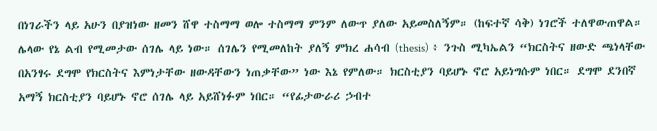በነገራችን ላይ አሁን በያዝነው ዘመን ሸዋ ተስማማ ወሎ ተስማማ ምንም ለውጥ ያለው አይመስለኝም። (ከፍተኛ ሳቅ) ነገሮች ተለዋውጠዋል።
ሌላው የኔ ልብ የሚመታው ሰገሌ ላይ ነው። ሰገሌን የሚመለከት ያለኝ ምክረ ሐሳብ (thesis) ፥ ንጉስ ሚካኤልን “ክርስትና ዘውድ ጫነላቸው በአንፃሩ ደግሞ የክርስትና እምነታቸው ዘውዳቸውን ነጠቃቸው” ነው እኔ የምለው። ክርስቲያን ባይሆኑ ኖሮ አይነግሱም ነበር። ደግሞ ደንበኛ አማኝ ክርስቲያን ባይሆኑ ኖሮ ሰገሌ ላይ አይሸነፉም ነበር። “የፊታውራሪ ኃብተ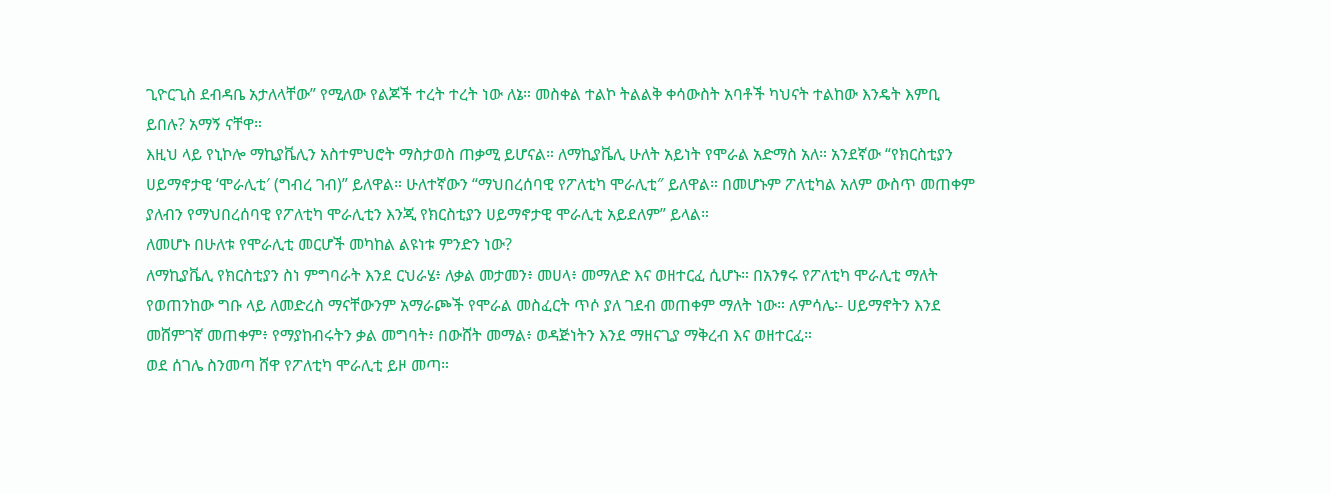ጊዮርጊስ ደብዳቤ አታለላቸው” የሚለው የልጆች ተረት ተረት ነው ለኔ። መስቀል ተልኮ ትልልቅ ቀሳውስት አባቶች ካህናት ተልከው እንዴት እምቢ ይበሉ? አማኝ ናቸዋ።
እዚህ ላይ የኒኮሎ ማኪያቬሊን አስተምህሮት ማስታወስ ጠቃሚ ይሆናል። ለማኪያቬሊ ሁለት አይነት የሞራል አድማስ አለ። አንደኛው “የክርስቲያን ሀይማኖታዊ ‘ሞራሊቲ′ (ግብረ ገብ)” ይለዋል። ሁለተኛውን “ማህበረሰባዊ የፖለቲካ ሞራሊቲ″ ይለዋል። በመሆኑም ፖለቲካል አለም ውስጥ መጠቀም ያለብን የማህበረሰባዊ የፖለቲካ ሞራሊቲን እንጂ የክርስቲያን ሀይማኖታዊ ሞራሊቲ አይደለም” ይላል።
ለመሆኑ በሁለቱ የሞራሊቲ መርሆች መካከል ልዩነቱ ምንድን ነው?
ለማኪያቬሊ የክርስቲያን ስነ ምግባራት እንደ ርህራሄ፥ ለቃል መታመን፥ መሀላ፥ መማለድ እና ወዘተርፈ ሲሆኑ። በአንፃሩ የፖለቲካ ሞራሊቲ ማለት የወጠንከው ግቡ ላይ ለመድረስ ማናቸውንም አማራጮች የሞራል መስፈርት ጥሶ ያለ ገደብ መጠቀም ማለት ነው። ለምሳሌ፡- ሀይማኖትን እንደ መሸምገኛ መጠቀም፥ የማያከብሩትን ቃል መግባት፥ በውሸት መማል፥ ወዳጅነትን እንደ ማዘናጊያ ማቅረብ እና ወዘተርፈ።
ወደ ሰገሌ ስንመጣ ሸዋ የፖለቲካ ሞራሊቲ ይዞ መጣ።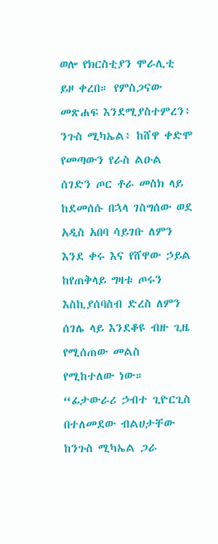ወሎ የክርስቲያን ሞራሊቲ ይዞ ቀረበ። የምስጋናው መጽሐፍ እንደሚያስተምረን፥ ንጉስ ሚካኤል፥ ከሸዋ ቀድሞ የመጣውን የራስ ልዑል ሰገድን ጦር ቶራ መስክ ላይ ከደመሰሱ በኋላ ገስግሰው ወደ አዲስ አበባ ሳይገቡ ለምን እንደ ቀሩ እና የሸዋው ኃይል ከየጠቅላይ ግዛቱ ጦሩን እስኪያሰባስብ ድረስ ለምን ሰገሌ ላይ እንደቆዩ ብዙ ጊዜ የሚሰጠው መልስ የሚከተለው ነው።
“ፊታውራሪ ኃብተ ጊዮርጊስ በተለመደው ብልሀታቸው ከንጉስ ሚካኤል ጋራ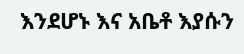እንደሆኑ እና አቤቶ እያሱን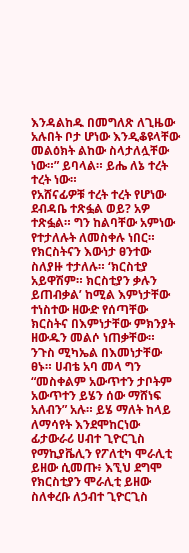እንዳልከዱ በመግለጽ ለጊዜው አሉበት ቦታ ሆነው እንዲቆዩላቸው መልዕክት ልከው ስላታለሏቸው ነው።” ይባላል። ይሔ ለኔ ተረት ተረት ነው።
የአሸናፊዎቹ ተረት ተረት የሆነው ደብዳቤ ተጽፏል ወይ? አዎ ተጽፏል። ግን ከልባቸው አምነው የተታለሉት ለመስቀሉ ነበር። የክርስትናን እውነታ ፀንተው ስለያዙ ተታለሉ። ‘ክርስቲያ አይዋሽም። ክርስቲያን ቃሉን ይጠብቃል’ ከሚል እምነታቸው ተነስተው ዘውድ የሰጣቸው ክርስትና በእምነታቸው ምክንያት ዘውዱን መልሶ ነጠቃቸው።
ንጉስ ሚካኤል በእመነታቸው ፀኑ። ሀብቴ አባ መላ ግን “መስቀልም አውጥተን ታቦትም አውጥተን ይሄን ሰው ማሸነፍ አለብን” አሉ። ይሄ ማለት ከላይ ለማሳየት እንደሞከርነው ፊታውራሪ ሀብተ ጊዮርጊስ የማኪያቬሊን የፖለቲካ ሞራሊቲ ይዘው ሲመጡ፥ እኚህ ደግሞ የክርስቲያን ሞራሊቲ ይዘው ስለቀረቡ ለኃብተ ጊዮርጊስ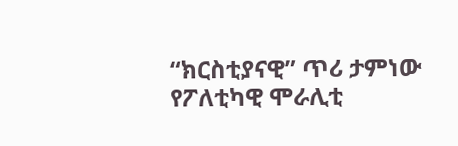“ክርስቲያናዊ” ጥሪ ታምነው የፖለቲካዊ ሞራሊቲ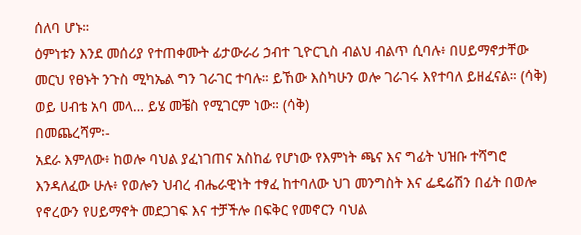ሰለባ ሆኑ።
ዕምነቱን እንደ መሰሪያ የተጠቀሙት ፊታውራሪ ኃብተ ጊዮርጊስ ብልህ ብልጥ ሲባሉ፥ በሀይማኖታቸው መርህ የፀኑት ንጉስ ሚካኤል ግን ገራገር ተባሉ። ይኸው እስካሁን ወሎ ገራገሩ እየተባለ ይዘፈናል። (ሳቅ) ወይ ሀብቴ አባ መላ… ይሄ መቼስ የሚገርም ነው። (ሳቅ)
በመጨረሻም፡-
አደራ እምለው፥ ከወሎ ባህል ያፈነገጠና አስከፊ የሆነው የእምነት ጫና እና ግፊት ህዝቡ ተሻግሮ እንዳለፈው ሁሉ፥ የወሎን ህብረ ብሔራዊነት ተፃፈ ከተባለው ህገ መንግስት እና ፌዴሬሽን በፊት በወሎ የኖረውን የሀይማኖት መደጋገፍ እና ተቻችሎ በፍቅር የመኖርን ባህል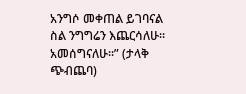አንግሶ መቀጠል ይገባናል ስል ንግግሬን እጨርሳለሁ። አመሰግናለሁ።” (ታላቅ ጭብጨባ)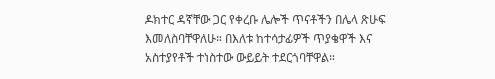ዶክተር ዳኛቸው ጋር የቀረቡ ሌሎች ጥናቶችን በሌላ ጽሁፍ እመለስባቸዋለሁ። በእለቱ ከተሳታፊዎች ጥያቄዋች እና አስተያየቶች ተነስተው ውይይት ተደርጎባቸዋል።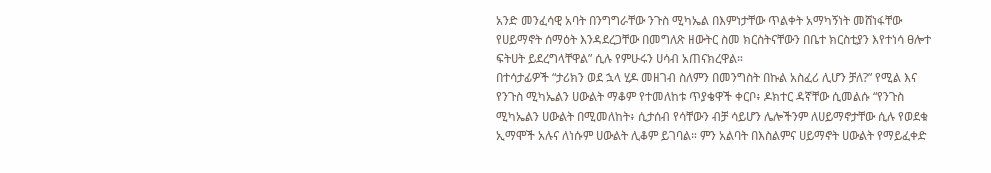አንድ መንፈሳዊ አባት በንግግራቸው ንጉስ ሚካኤል በእምነታቸው ጥልቀት አማካኝነት መሸነፋቸው የሀይማኖት ሰማዕት እንዳደረጋቸው በመግለጽ ዘውትር ስመ ክርስትናቸውን በቤተ ክርስቲያን እየተነሳ ፀሎተ ፍትሀት ይደረግላቸዋል” ሲሉ የምሁሩን ሀሳብ አጠናክረዋል።
በተሳታፊዎች “ታሪክን ወደ ኋላ ሂዶ መዘገብ ስለምን በመንግስት በኩል አስፈሪ ሊሆን ቻለ?” የሚል እና የንጉስ ሚካኤልን ሀውልት ማቆም የተመለከቱ ጥያቄዋች ቀርቦ፥ ዶክተር ዳኛቸው ሲመልሱ “የንጉስ ሚካኤልን ሀውልት በሚመለከት፥ ሲታሰብ የሳቸውን ብቻ ሳይሆን ሌሎችንም ለሀይማኖታቸው ሲሉ የወደቁ ኢማሞች አሉና ለነሱም ሀውልት ሊቆም ይገባል። ምን አልባት በእስልምና ሀይማኖት ሀውልት የማይፈቀድ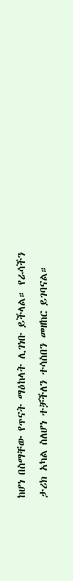ከሆነ በስማቸው የጥናት ማዕከላት ሊገነቡ ይችላል። የራሳችን ታሪክ አካል ስለሆነ ተቻችለን ተሳስበን መዘከር ይገባናል።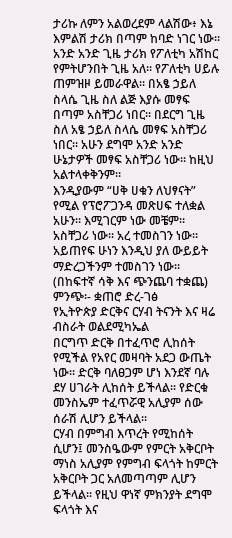ታሪኩ ለምን አልወረደም ላልሽው፥ እኔ እምልሽ ታሪክ በጣም ከባድ ነገር ነው። አንድ አንድ ጊዜ ታሪክ የፖለቲካ አሽከር የምትሆንበት ጊዜ አለ። የፖለቲካ ሀይሉ ጠምዝዞ ይመራዋል። በአፄ ኃይለ ስላሴ ጊዜ ስለ ልጅ እያሱ መፃፍ በጣም አስቸጋሪ ነበር። በደርግ ጊዜ ስለ አፄ ኃይለ ስላሴ መፃፍ አስቸጋሪ ነበር። አሁን ደግሞ አንድ አንድ ሁኔታዎች መፃፍ አስቸጋሪ ነው። ከዚህ አልተላቀቅንም።
እንዲያውም “ሀቅ ሀቁን ለህፃናት” የሚል የፕሮፖጋንዳ መጽሀፍ ተለቋል አሁን። እሚገርም ነው መቼም። አስቸጋሪ ነው። አረ ተመስገን ነው። አይጠየፍ ሁነን እንዲህ ያለ ውይይት ማድረጋችንም ተመስገን ነው። (በከፍተኛ ሳቅ እና ጭንጨባ ተቋጨ)
ምንጭ፡- ቋጠሮ ድረ-ገፅ
የኢትዮጵያ ድርቅና ርሃብ ትናንት እና ዛሬ
ብስራት ወልደሚካኤል
በርግጥ ድርቅ በተፈጥሮ ሊከሰት የሚችል የአየር መዛባት አደጋ ውጤት ነው፡፡ ድርቅ ባለፀጋም ሆነ እንደኛ ባሉ ደሃ ሀገራት ሊከሰት ይችላል፡፡ የድርቁ መንስኤም ተፈጥሯዊ አሊያም ሰው ሰራሽ ሊሆን ይችላል፡፡
ርሃብ በምግብ እጥረት የሚከሰት ሲሆን፤ መንስዔውም የምርት አቅርቦት ማነስ አሊያም የምግብ ፍላጎት ከምርት አቅርቦት ጋር አለመጣጣም ሊሆን ይችላል፡፡ የዚህ ዋነኛ ምክንያት ደግሞ ፍላጎት እና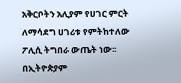አቅርቦትን አሊያም የሀገር ምርት ለማሳደግ ሀገሪቱ የምትከተለው ፖሊሲ ትግበራ ውጤት ነው፡፡ በኢትዮጵያም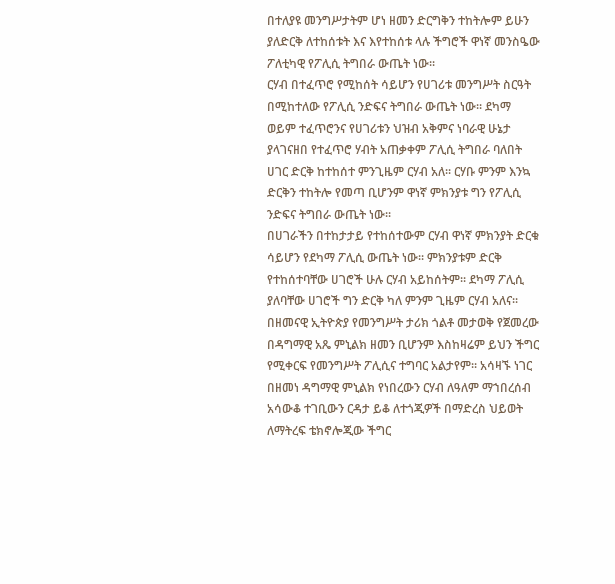በተለያዩ መንግሥታትም ሆነ ዘመን ድርግቅን ተከትሎም ይሁን ያለድርቅ ለተከሰቱት እና እየተከሰቱ ላሉ ችግሮች ዋነኛ መንስዔው ፖለቲካዊ የፖሊሲ ትግበራ ውጤት ነው፡፡
ርሃብ በተፈጥሮ የሚከሰት ሳይሆን የሀገሪቱ መንግሥት ስርዓት በሚከተለው የፖሊሲ ንድፍና ትግበራ ውጤት ነው፡፡ ደካማ ወይም ተፈጥሮንና የሀገሪቱን ህዝብ አቅምና ነባራዊ ሁኔታ ያላገናዘበ የተፈጥሮ ሃብት አጠቃቀም ፖሊሲ ትግበራ ባለበት ሀገር ድርቅ ከተከሰተ ምንጊዜም ርሃብ አለ፡፡ ርሃቡ ምንም እንኳ ድርቅን ተከትሎ የመጣ ቢሆንም ዋነኛ ምክንያቱ ግን የፖሊሲ ንድፍና ትግበራ ውጤት ነው፡፡
በሀገራችን በተከታታይ የተከሰተውም ርሃብ ዋነኛ ምክንያት ድርቁ ሳይሆን የደካማ ፖሊሲ ውጤት ነው፡፡ ምክንያቱም ድርቅ የተከሰተባቸው ሀገሮች ሁሉ ርሃብ አይከሰትም፡፡ ደካማ ፖሊሲ ያለባቸው ሀገሮች ግን ድርቅ ካለ ምንም ጊዜም ርሃብ አለና፡፡
በዘመናዊ ኢትዮጵያ የመንግሥት ታሪክ ጎልቶ መታወቅ የጀመረው በዳግማዊ አጼ ምኒልክ ዘመን ቢሆንም እስከዛሬም ይህን ችግር የሚቀርፍ የመንግሥት ፖሊሲና ተግባር አልታየም፡፡ አሳዛኙ ነገር በዘመነ ዳግማዊ ምኒልክ የነበረውን ርሃብ ለዓለም ማኀበረሰብ አሳውቆ ተገቢውን ርዳታ ይቆ ለተጎጂዎች በማድረስ ህይወት ለማትረፍ ቴክኖሎጂው ችግር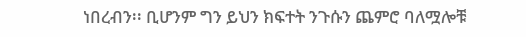ነበረብን፡፡ ቢሆንም ግን ይህን ክፍተት ንጉሱን ጨምሮ ባለሟሎቹ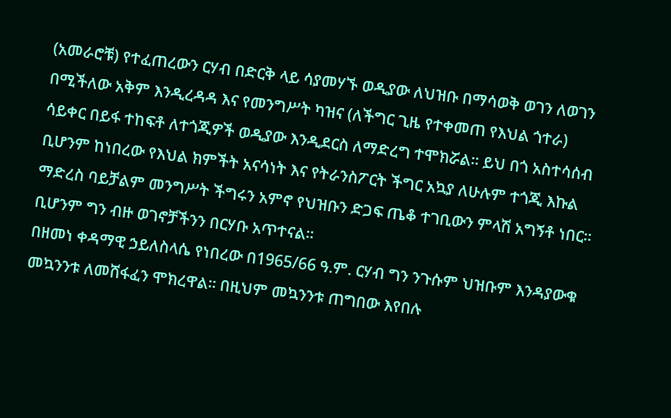(አመራሮቹ) የተፈጠረውን ርሃብ በድርቅ ላይ ሳያመሃኙ ወዲያው ለህዝቡ በማሳወቅ ወገን ለወገን በሚችለው አቅም እንዲረዳዳ እና የመንግሥት ካዝና (ለችግር ጊዜ የተቀመጠ የእህል ጎተራ) ሳይቀር በይፋ ተከፍቶ ለተጎጂዎች ወዲያው እንዲደርስ ለማድረግ ተሞክሯል፡፡ ይህ በጎ አስተሳሰብ ቢሆንም ከነበረው የእህል ክምችት አናሳነት እና የትራንስፖርት ችግር አኳያ ለሁሉም ተጎጂ እኩል ማድረስ ባይቻልም መንግሥት ችግሩን አምኖ የህዝቡን ድጋፍ ጤቆ ተገቢውን ምላሽ አግኝቶ ነበር፡፡ ቢሆንም ግን ብዙ ወገኖቻችንን በርሃቡ አጥተናል፡፡
በዘመነ ቀዳማዊ ኃይለስላሴ የነበረው በ1965/66 ዓ.ም. ርሃብ ግን ንጉሱም ህዝቡም እንዳያውቁ መኳንንቱ ለመሸፋፈን ሞክረዋል፡፡ በዚህም መኳንንቱ ጠግበው እየበሉ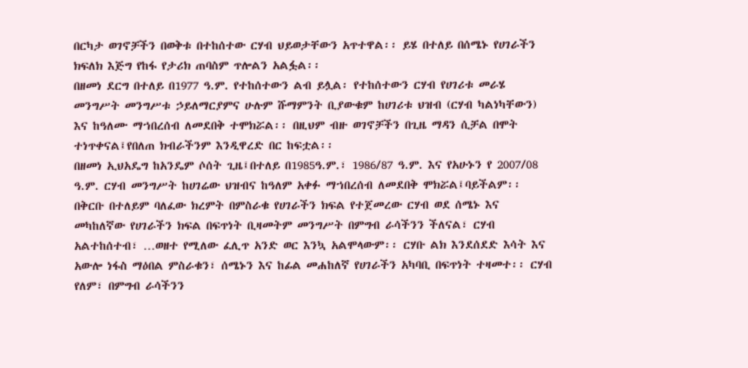በርካታ ወገኖቻችን በወቅቱ በተከሰተው ርሃብ ህይወታቸውን አጥተዋል፡፡ ይሄ በተለይ በሰሜኑ የሀገራችን ክፍለክ እጅግ የከፋ የታሪክ ጠባስም ጥሎልን አልፏል፡፡
በዘመነ ደርግ በተለይ በ1977 ዓ.ም. የተከሰተውን ልብ ይሏል፡ የተከሰተውን ርሃብ የሀገሪቱ መራሄ መንግሥት መንግሥቱ ኃይለማርያምና ሁሉም ሹማምንት ቢያውቁም ከሀገሪቱ ህዝብ (ርሃብ ካልነካቸውን) እና ከዓለሙ ማኀበረሰብ ለመደበቅ ተሞክሯል፡፡ በዚህም ብዙ ወገኖቻችን በጊዜ ማዳን ሲቻል በሞት ተነጥቀናል፤የበለጠ ክብራችንም እንዲዋረድ በር ከፍቷል፡፡
በዘመነ ኢህአዴግ ከአንዴም ሶሰት ጊዜ፤በተለይ በ1985ዓ.ም.፣ 1986/87 ዓ.ም. እና የአሁኑን የ 2007/08 ዓ.ም. ርሃብ መንግሥት ከሀገሬው ህዝብና ከዓለም አቀፉ ማኀበረሰብ ለመደበቅ ሞክሯል፤ባይችልም፡፡ በቅርቡ በተለይም ባለፈው ክረምት በምስራቁ የሀገራችን ክፍል የተጀመረው ርሃብ ወደ ሰሜኑ እና መካከለኛው የሀገራችን ክፍል በፍጥነት ቢዛመትም መንግሥት በምግብ ራሳችንን ችለናል፣ ርሃብ አልተከሰተብ፣ …ወዘተ የሚለው ፈሊጥ አንድ ወር እንኳ አልሞላውም፡፡ ርሃቡ ልክ እንደሰደድ እሳት እና አውሎ ነፋስ ማዕበል ምስራቁን፣ ሰሜኑን እና ከፊል መሐከለኛ የሀገራችን አካባቢ በፍጥነት ተዛመተ፡፡ ርሃብ የለም፣ በምግብ ራሳችንን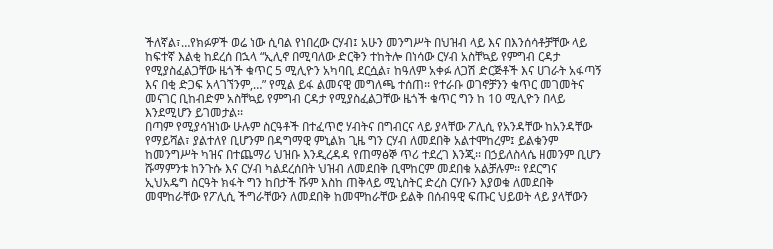ችለኛል፣…የክፉዎች ወሬ ነው ሲባል የነበረው ርሃብ፤ አሁን መንግሥት በህዝብ ላይ እና በእንሰሳቶቻቸው ላይ ከፍተኛ እልቂ ከደረሰ በኋላ “ኢሊኖ በሚባለው ድርቅን ተከትሎ በነሳው ርሃብ አስቸኳይ የምግብ ርዳታ የሚያስፈልጋቸው ዜጎች ቁጥር 5 ሚሊዮን አካባቢ ደርሷል፣ ከዓለም አቀፉ ለጋሽ ድርጅቶች እና ሀገራት አፋጣኝ እና በቂ ድጋፍ አላገኘንም,…” የሚል ይፋ ልመናዊ መግለጫ ተሰጠ፡፡ የተራቡ ወገኖቻንን ቁጥር መገመትና መናገር ቢከብድም አስቸኳይ የምግብ ርዳታ የሚያስፈልጋቸው ዜጎች ቁጥር ግን ከ 10 ሚሊዮን በላይ እንደሚሆን ይገመታል፡፡
በጣም የሚያሳዝነው ሁሉም ስርዓቶች በተፈጥሮ ሃብትና በግብርና ላይ ያላቸው ፖሊሲ የአንዳቸው ከአንዳቸው የማይሻል፣ ያልተለየ ቢሆንም በዳግማዊ ምኒልክ ጊዜ ግን ርሃብ ለመደበቅ አልተሞከረም፤ ይልቁንም ከመንግሥት ካዝና በተጨማሪ ህዝቡ እንዲረዳዳ የጠማፅኞ ጥሪ ተደረገ እንጂ፡፡ በኃይለስላሴ ዘመንም ቢሆን ሹማምንቱ ከንጉሱ እና ርሃብ ካልደረሰበት ህዝብ ለመደበቅ ቢሞከርም መደበቁ አልቻሉም፡፡ የደርግና ኢህአዴግ ስርዓት ክፋት ግን ከበታች ሹም እስከ ጠቅላይ ሚኒስትር ድረስ ርሃቡን እያወቁ ለመደበቅ መሞከራቸው የፖሊሲ ችግራቸውን ለመደበቅ ከመሞከራቸው ይልቅ በሰብዓዊ ፍጡር ህይወት ላይ ያላቸውን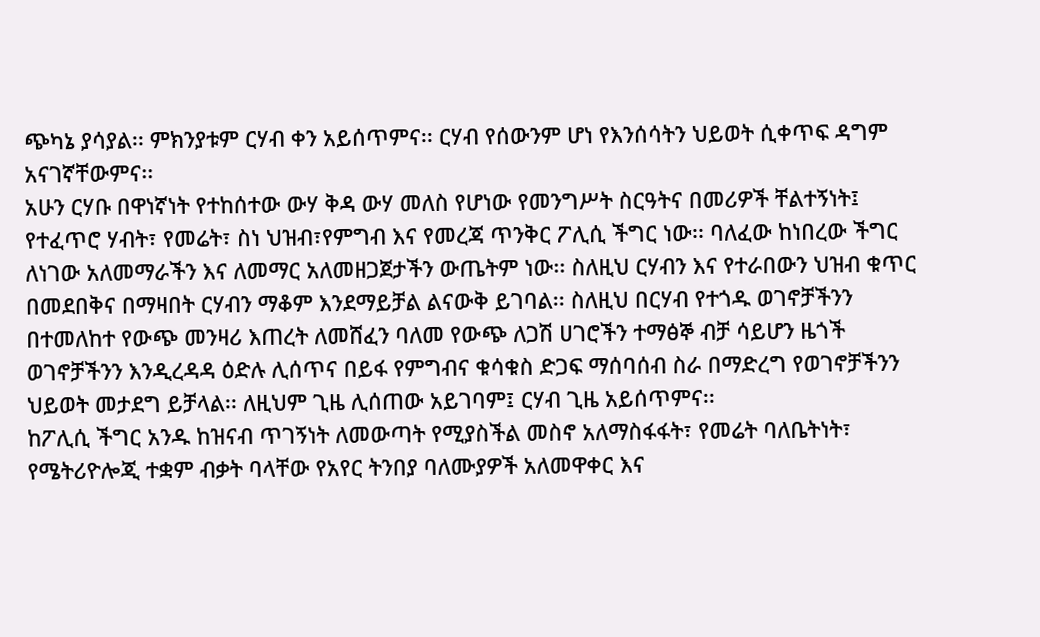ጭካኔ ያሳያል፡፡ ምክንያቱም ርሃብ ቀን አይሰጥምና፡፡ ርሃብ የሰውንም ሆነ የእንሰሳትን ህይወት ሲቀጥፍ ዳግም አናገኛቸውምና፡፡
አሁን ርሃቡ በዋነኛነት የተከሰተው ውሃ ቅዳ ውሃ መለስ የሆነው የመንግሥት ስርዓትና በመሪዎች ቸልተኝነት፤ የተፈጥሮ ሃብት፣ የመሬት፣ ስነ ህዝብ፣የምግብ እና የመረጃ ጥንቅር ፖሊሲ ችግር ነው፡፡ ባለፈው ከነበረው ችግር ለነገው አለመማራችን እና ለመማር አለመዘጋጀታችን ውጤትም ነው፡፡ ስለዚህ ርሃብን እና የተራበውን ህዝብ ቁጥር በመደበቅና በማዛበት ርሃብን ማቆም እንደማይቻል ልናውቅ ይገባል፡፡ ስለዚህ በርሃብ የተጎዱ ወገኖቻችንን በተመለከተ የውጭ መንዛሪ እጠረት ለመሸፈን ባለመ የውጭ ለጋሽ ሀገሮችን ተማፅኞ ብቻ ሳይሆን ዜጎች ወገኖቻችንን እንዲረዳዳ ዕድሉ ሊሰጥና በይፋ የምግብና ቁሳቁስ ድጋፍ ማሰባሰብ ስራ በማድረግ የወገኖቻችንን ህይወት መታደግ ይቻላል፡፡ ለዚህም ጊዜ ሊሰጠው አይገባም፤ ርሃብ ጊዜ አይሰጥምና፡፡
ከፖሊሲ ችግር አንዱ ከዝናብ ጥገኝነት ለመውጣት የሚያስችል መስኖ አለማስፋፋት፣ የመሬት ባለቤትነት፣ የሜትሪዮሎጂ ተቋም ብቃት ባላቸው የአየር ትንበያ ባለሙያዎች አለመዋቀር እና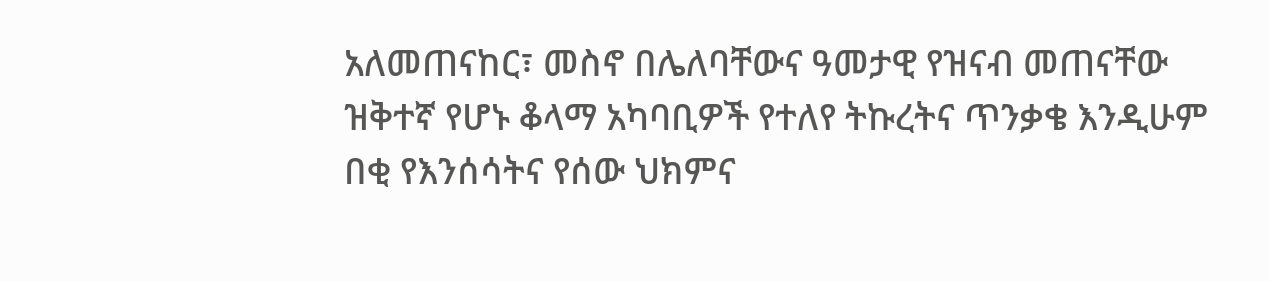አለመጠናከር፣ መስኖ በሌለባቸውና ዓመታዊ የዝናብ መጠናቸው ዝቅተኛ የሆኑ ቆላማ አካባቢዎች የተለየ ትኩረትና ጥንቃቄ እንዲሁም በቂ የእንሰሳትና የሰው ህክምና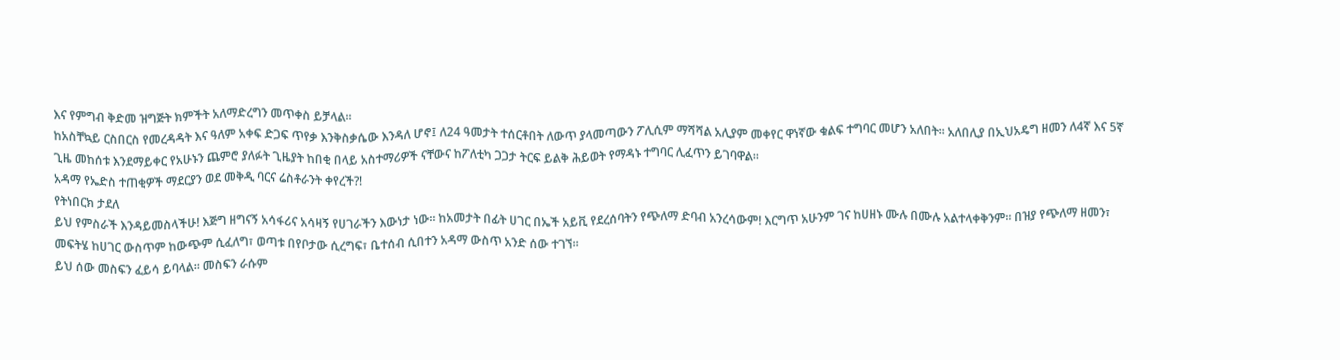እና የምግብ ቅድመ ዝግጅት ክምችት አለማድረግን መጥቀስ ይቻላል፡፡
ከአስቸኳይ ርስበርስ የመረዳዳት እና ዓለም አቀፍ ድጋፍ ጥየቃ እንቅስቃሴው እንዳለ ሆኖ፤ ለ24 ዓመታት ተሰርቶበት ለውጥ ያላመጣውን ፖሊሲም ማሻሻል አሊያም መቀየር ዋነኛው ቁልፍ ተግባር መሆን አለበት፡፡ አለበሊያ በኢህአዴግ ዘመን ለ4ኛ እና 5ኛ ጊዜ መከሰቱ እንደማይቀር የአሁኑን ጨምሮ ያለፉት ጊዜያት ከበቂ በላይ አስተማሪዎች ናቸውና ከፖለቲካ ጋጋታ ትርፍ ይልቅ ሕይወት የማዳኑ ተግባር ሊፈጥን ይገባዋል፡፡
አዳማ የኤድስ ተጠቂዎች ማደርያን ወደ መቅዲ ባርና ሬስቶራንት ቀየረች?!
የትነበርክ ታደለ
ይህ የምስራች እንዳይመስላችሁ! እጅግ ዘግናኝ አሳፋሪና አሳዛኝ የሀገራችን እውነታ ነው። ከአመታት በፊት ሀገር በኤች አይቪ የደረሰባትን የጭለማ ድባብ አንረሳውም! እርግጥ አሁንም ገና ከሀዘኑ ሙሉ በሙሉ አልተላቀቅንም። በዝያ የጭለማ ዘመን፣ መፍትሄ ከሀገር ውስጥም ከውጭም ሲፈለግ፣ ወጣቱ በየቦታው ሲረግፍ፣ ቤተሰብ ሲበተን አዳማ ውስጥ አንድ ሰው ተገኘ።
ይህ ሰው መስፍን ፈይሳ ይባላል። መስፍን ራሱም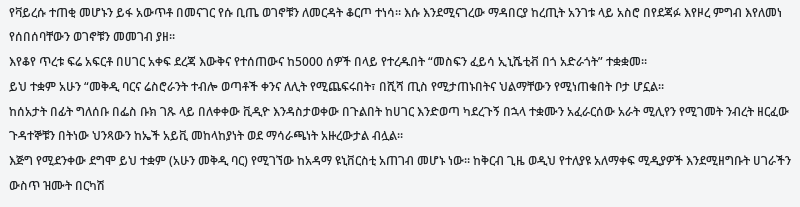የቫይረሱ ተጠቂ መሆኑን ይፋ አውጥቶ በመናገር የሱ ቢጤ ወገኖቹን ለመርዳት ቆርጦ ተነሳ። እሱ እንደሚናገረው ማዳበርያ ከረጢት አንገቱ ላይ አስሮ በየደጃፉ እየዞረ ምግብ እየለመነ የሰበሰባቸውን ወገኖቹን መመገብ ያዘ።
እየቆየ ጥረቱ ፍሬ አፍርቶ በሀገር አቀፍ ደረጃ እውቅና የተሰጠውና ከ5000 ሰዎች በላይ የተረዱበት “መስፍን ፈይሳ ኢኒሼቲቭ በጎ አድራጎት” ተቋቋመ።
ይህ ተቋም አሁን “መቅዲ ባርና ሬስሮራንት ተብሎ ወጣቶች ቀንና ለሊት የሚጨፍሩበት፣ በሺሻ ጢስ የሚታጠኑበትና ህልማቸውን የሚነጠቁበት ቦታ ሆኗል።
ከሰአታት በፊት ግለሰቡ በፌስ ቡክ ገጹ ላይ በለቀቀው ቪዲዮ እንዳስታወቀው በጉልበት ከሀገር እንድወጣ ካደረጉኝ በኋላ ተቋሙን አፈራርሰው አራት ሚሊየን የሚገመት ንብረት ዘርፈው ጉዳተኞቹን በትነው ህንጻውን ከኤች አይቪ መከላከያነት ወደ ማሳራጫነት አዙረውታል ብሏል።
እጅግ የሚደንቀው ደግሞ ይህ ተቋም (አሁን መቅዲ ባር) የሚገኘው ከአዳማ ዩኒቨርስቲ አጠገብ መሆኑ ነው። ከቅርብ ጊዜ ወዲህ የተለያዩ አለማቀፍ ሚዲያዎች እንደሚዘግቡት ሀገራችን ውስጥ ዝሙት በርካሽ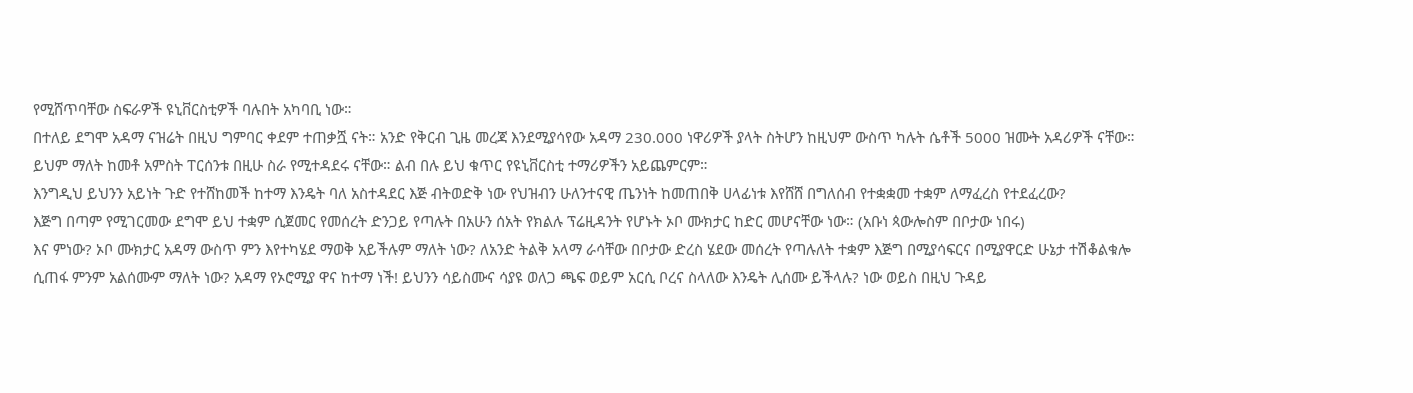የሚሸጥባቸው ስፍራዎች ዩኒቨርስቲዎች ባሉበት አካባቢ ነው።
በተለይ ደግሞ አዳማ ናዝሬት በዚህ ግምባር ቀደም ተጠቃሿ ናት። አንድ የቅርብ ጊዜ መረጃ እንደሚያሳየው አዳማ 230.000 ነዋሪዎች ያላት ስትሆን ከዚህም ውስጥ ካሉት ሴቶች 5000 ዝሙት አዳሪዎች ናቸው። ይህም ማለት ከመቶ አምስት ፐርሰንቱ በዚሁ ስራ የሚተዳደሩ ናቸው። ልብ በሉ ይህ ቁጥር የዩኒቨርስቲ ተማሪዎችን አይጨምርም።
እንግዲህ ይህንን አይነት ጉድ የተሸከመች ከተማ እንዴት ባለ አስተዳደር እጅ ብትወድቅ ነው የህዝብን ሁለንተናዊ ጤንነት ከመጠበቅ ሀላፊነቱ እየሸሸ በግለሰብ የተቋቋመ ተቋም ለማፈረስ የተደፈረው?
እጅግ በጣም የሚገርመው ደግሞ ይህ ተቋም ሲጀመር የመሰረት ድንጋይ የጣሉት በአሁን ሰአት የክልሉ ፕሬዚዳንት የሆኑት ኦቦ ሙክታር ከድር መሆናቸው ነው። (አቡነ ጳውሎስም በቦታው ነበሩ)
እና ምነው? ኦቦ ሙክታር አዳማ ውስጥ ምን እየተካሄደ ማወቅ አይችሉም ማለት ነው? ለአንድ ትልቅ አላማ ራሳቸው በቦታው ድረስ ሄደው መሰረት የጣሉለት ተቋም እጅግ በሚያሳፍርና በሚያዋርድ ሁኔታ ተሽቆልቁሎ ሲጠፋ ምንም አልሰሙም ማለት ነው? አዳማ የኦሮሚያ ዋና ከተማ ነች! ይህንን ሳይስሙና ሳያዩ ወለጋ ጫፍ ወይም አርሲ ቦረና ስላለው እንዴት ሊሰሙ ይችላሉ? ነው ወይስ በዚህ ጉዳይ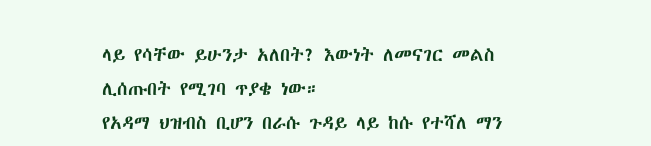ላይ የሳቸው ይሁንታ አለበት? እውነት ለመናገር መልስ ሊሰጡበት የሚገባ ጥያቄ ነው።
የአዳማ ህዝብስ ቢሆን በራሱ ጉዳይ ላይ ከሱ የተሻለ ማን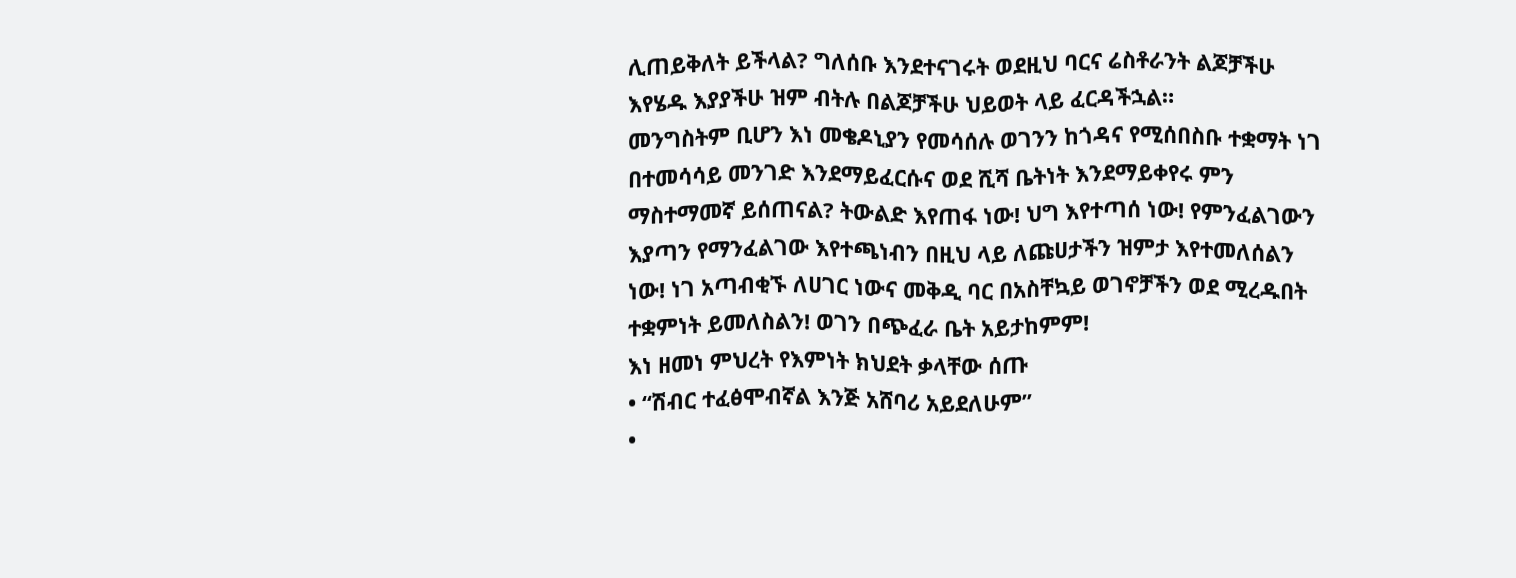ሊጠይቅለት ይችላል? ግለሰቡ እንደተናገሩት ወደዚህ ባርና ሬስቶራንት ልጆቻችሁ እየሄዱ እያያችሁ ዝም ብትሉ በልጆቻችሁ ህይወት ላይ ፈርዳችኋል።
መንግስትም ቢሆን እነ መቄዶኒያን የመሳሰሉ ወገንን ከጎዳና የሚሰበስቡ ተቋማት ነገ በተመሳሳይ መንገድ እንደማይፈርሱና ወደ ሺሻ ቤትነት እንደማይቀየሩ ምን ማስተማመኛ ይሰጠናል? ትውልድ እየጠፋ ነው! ህግ እየተጣሰ ነው! የምንፈልገውን እያጣን የማንፈልገው እየተጫነብን በዚህ ላይ ለጩሀታችን ዝምታ እየተመለሰልን ነው! ነገ አጣብቂኙ ለሀገር ነውና መቅዲ ባር በአስቸኳይ ወገኖቻችን ወደ ሚረዱበት ተቋምነት ይመለስልን! ወገን በጭፈራ ቤት አይታከምም!
እነ ዘመነ ምህረት የእምነት ክህደት ቃላቸው ሰጡ
• “ሽብር ተፈፅሞብኛል እንጅ አሸባሪ አይደለሁም”
•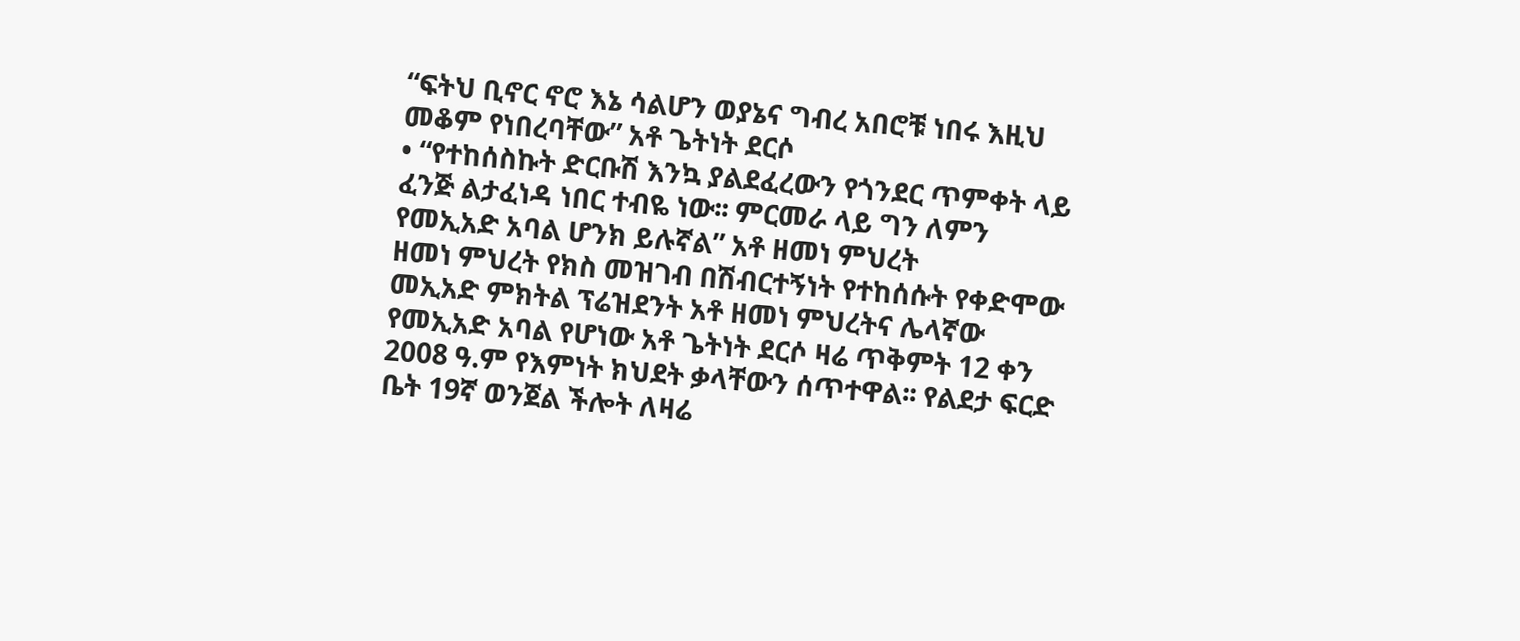“ፍትህ ቢኖር ኖሮ እኔ ሳልሆን ወያኔና ግብረ አበሮቹ ነበሩ እዚህ መቆም የነበረባቸው” አቶ ጌትነት ደርሶ
• “የተከሰስኩት ድርቡሽ እንኳ ያልደፈረውን የጎንደር ጥምቀት ላይ ፈንጅ ልታፈነዳ ነበር ተብዬ ነው፡፡ ምርመራ ላይ ግን ለምን የመኢአድ አባል ሆንክ ይሉኛል” አቶ ዘመነ ምህረት
ዘመነ ምህረት የክስ መዝገብ በሽብርተኝነት የተከሰሱት የቀድሞው መኢአድ ምክትል ፕሬዝደንት አቶ ዘመነ ምህረትና ሌላኛው የመኢአድ አባል የሆነው አቶ ጌትነት ደርሶ ዛሬ ጥቅምት 12 ቀን 2008 ዓ.ም የእምነት ክህደት ቃላቸውን ሰጥተዋል፡፡ የልደታ ፍርድ ቤት 19ኛ ወንጀል ችሎት ለዛሬ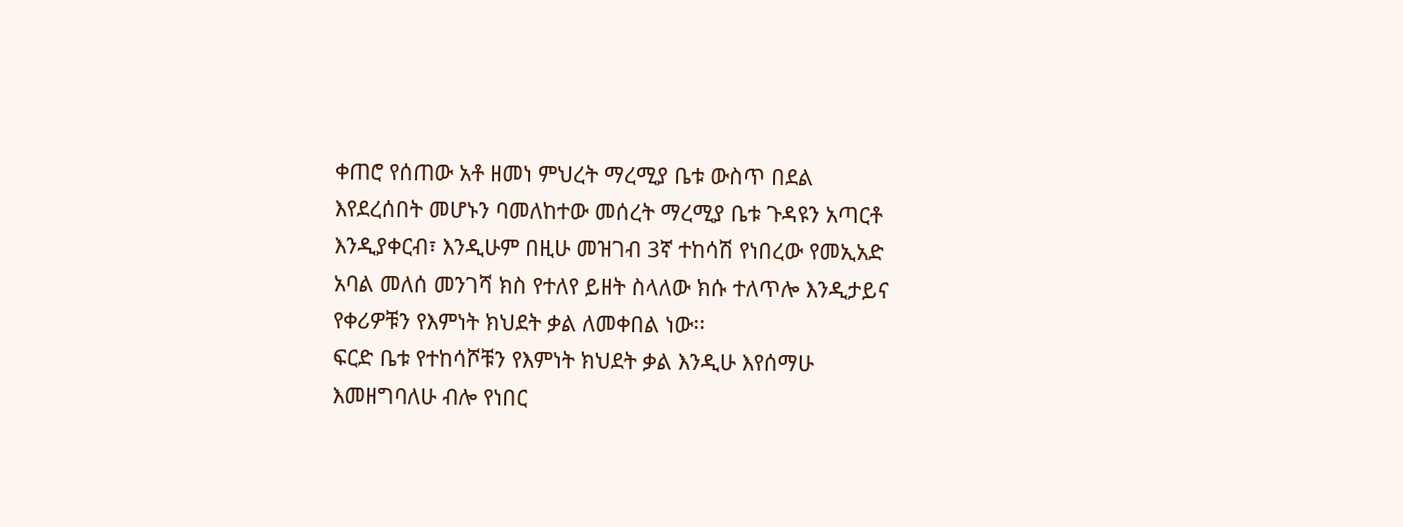ቀጠሮ የሰጠው አቶ ዘመነ ምህረት ማረሚያ ቤቱ ውስጥ በደል እየደረሰበት መሆኑን ባመለከተው መሰረት ማረሚያ ቤቱ ጉዳዩን አጣርቶ እንዲያቀርብ፣ እንዲሁም በዚሁ መዝገብ 3ኛ ተከሳሽ የነበረው የመኢአድ አባል መለሰ መንገሻ ክስ የተለየ ይዘት ስላለው ክሱ ተለጥሎ እንዲታይና የቀሪዎቹን የእምነት ክህደት ቃል ለመቀበል ነው፡፡
ፍርድ ቤቱ የተከሳሾቹን የእምነት ክህደት ቃል እንዲሁ እየሰማሁ እመዘግባለሁ ብሎ የነበር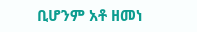ቢሆንም አቶ ዘመነ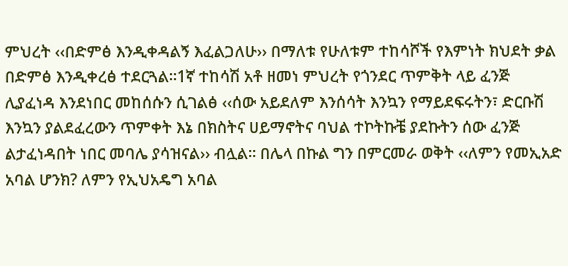ምህረት ‹‹በድምፅ እንዲቀዳልኝ እፈልጋለሁ›› በማለቱ የሁለቱም ተከሳሾች የእምነት ክህደት ቃል በድምፅ እንዲቀረፅ ተደርጓል፡፡1ኛ ተከሳሽ አቶ ዘመነ ምህረት የጎንደር ጥምቅት ላይ ፈንጅ ሊያፈነዳ እንደነበር መከሰሱን ሲገልፅ ‹‹ሰው አይደለም እንሰሳት እንኳን የማይደፍሩትን፣ ድርቡሽ እንኳን ያልደፈረውን ጥምቀት እኔ በክስትና ሀይማኖትና ባህል ተኮትኩቼ ያደኩትን ሰው ፈንጅ ልታፈነዳበት ነበር መባሌ ያሳዝናል›› ብሏል፡፡ በሌላ በኩል ግን በምርመራ ወቅት ‹‹ለምን የመኢአድ አባል ሆንክ? ለምን የኢህአዴግ አባል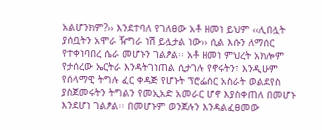አልሆንክም?›› እንደተባለ የገለፀው አቶ ዘመነ ይህም ‹‹ሊበሏት ያሰቧትን አሞራ ዥግራ ነሽ ይሏታል ነው›› ሲል እሱን ለማሰር የተቀነባበረ ሴራ መሆኑን ገልፆል፡፡ አቶ ዘመነ ምህረት አክሎም የታሰረው ኤርትራ እንዳትገነጠል ሲታገሉ የኖሩትን፣ እንዲሁም የሰላማዊ ትግሉ ፈር ቀዳጅ የሆኑት ፕሮፌሰር አስራት ወልደየስ ያስጀመሩትን ትግልን የመኢአድ አመራር ሆኖ እያስቀጠለ በመሆኑ እንደሆነ ገልፆል፡፡ በመሆኑም ወንጀሉን እንዳልፈፀመው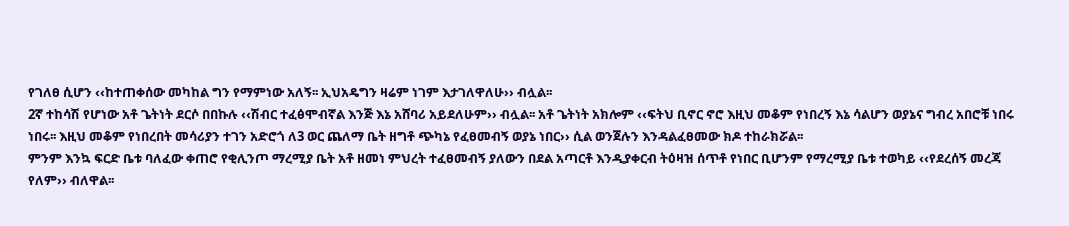የገለፀ ሲሆን ‹‹ከተጠቀሰው መካከል ግን የማምነው አለኝ፡፡ ኢህአዴግን ዛሬም ነገም እታገለዋለሁ›› ብሏል፡፡
2ኛ ተከሳሽ የሆነው አቶ ጌትነት ደርሶ በበኩሉ ‹‹ሽብር ተፈፅሞብኛል እንጅ እኔ አሸባሪ አይደለሁም›› ብሏል፡፡ አቶ ጌትነት አክሎም ‹‹ፍትህ ቢኖር ኖሮ እዚህ መቆም የነበረኝ እኔ ሳልሆን ወያኔና ግብረ አበሮቹ ነበሩ ነበሩ፡፡ እዚህ መቆም የነበረበት መሳሪያን ተገን አድሮጎ ለ3 ወር ጨለማ ቤት ዘግቶ ጭካኔ የፈፀመብኝ ወያኔ ነበር›› ሲል ወንጀሉን እንዳልፈፀመው ክዶ ተከራክሯል፡፡
ምንም እንኳ ፍርድ ቤቱ ባለፈው ቀጠሮ የቂሊንጦ ማረሚያ ቤት አቶ ዘመነ ምህረት ተፈፀመብኝ ያለውን በደል አጣርቶ እንዲያቀርብ ትዕዛዝ ሰጥቶ የነበር ቢሆንም የማረሚያ ቤቱ ተወካይ ‹‹የደረሰኝ መረጃ የለም›› ብለዋል፡፡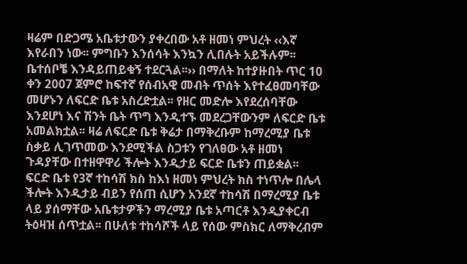ዛሬም በድጋሜ አቤቱታውን ያቀረበው አቶ ዘመነ ምህረት ‹‹እኛ እየራበን ነው፡፡ ምግቡን እንሰሳት እንኳን ሊበሉት አይችሉም፡፡ ቤተሰቦቼ እንዳይጠይቁኝ ተደርጓል፡፡›› በማለት ከተያዙበት ጥር 10 ቀን 2007 ጀምሮ ከፍተኛ የሰብአዊ መብት ጥሰት እየተፈፀመባቸው መሆኑን ለፍርድ ቤቱ አስረድቷል፡፡ የዘር መድሎ እየደረሰባቸው እንደሆነ እና ሽንት ቤት ጥግ እንዲተኙ መደረጋቸውንም ለፍርድ ቤቱ አመልክቷል፡፡ ዛሬ ለፍርድ ቤቱ ቅሬታ በማቅረቡም ከማረሚያ ቤቱ ስቃይ ሊገጥመው እንደሚችል ስጋቱን የገለፀው አቶ ዘመነ ጉዳያቸው በተዘዋዋሪ ችሎት እንዲታይ ፍርድ ቤቱን ጠይቋል፡፡
ፍርድ ቤቱ የ3ኛ ተከሳሽ ክስ ከእነ ዘመነ ምህረት ክስ ተነጥሎ በሌላ ችሎት እንዲታይ ብይን የሰጠ ሲሆን አንደኛ ተከሳሽ በማረሚያ ቤቱ ላይ ያሰማቸው አቤቱታዎችን ማረሚያ ቤቱ አጣርቶ እንዲያቀርብ ትዕዛዝ ሰጥቷል፡፡ በሁለቱ ተከሳሾች ላይ የሰው ምስክር ለማቅረብም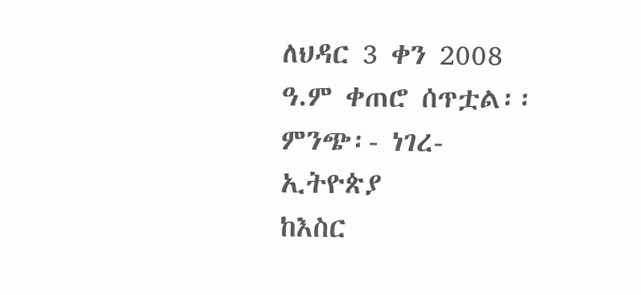ለህዳር 3 ቀን 2008 ዓ.ም ቀጠሮ ሰጥቷል፡፡
ምንጭ፡- ነገረ-ኢትዮጵያ
ከእስር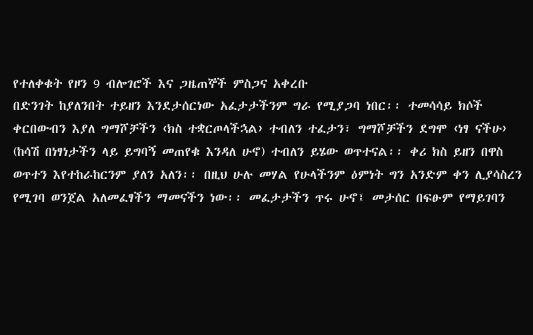የተለቀቁት የዞን 9 ብሎገሮች እና ጋዜጠኞች ምስጋና አቀረቡ
በድንገት ከያለንበት ተይዘን እንደታሰርነው አፈታታችንም ግራ የሚያጋባ ነበር፡፡ ተመሳሳይ ክሶች ቀርበውብን እያለ ግማሾቻችን ‹ክስ ተቋርጦላችኋል› ተብለን ተፈታን፣ ግማሾቻችን ደግሞ ‹ነፃ ናችሁ› (ከሳሽ በነፃነታችን ላይ ይግባኝ መጠየቁ እንዳለ ሁኖ) ተብለን ይሄው ወጥተናል፡፡ ቀሪ ክስ ይዘን በዋስ ወጥተን እየተከራከርንም ያለን አለን፡፡ በዚህ ሁሉ መሃል የሁላችንም ዕምነት ግን አንድም ቀን ሊያሳስረን የሚገባ ወንጀል አለመፈፃችን ማመናችን ነው፡፡ መፈታታችን ጥሩ ሁኖ፤ መታሰር በፍፁም የማይገባን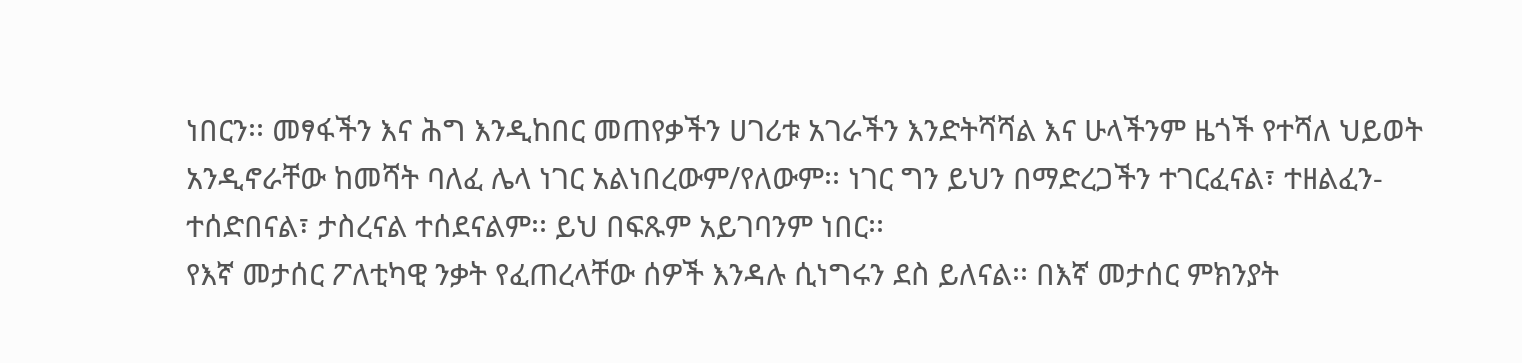ነበርን፡፡ መፃፋችን እና ሕግ እንዲከበር መጠየቃችን ሀገሪቱ አገራችን እንድትሻሻል እና ሁላችንም ዜጎች የተሻለ ህይወት አንዲኖራቸው ከመሻት ባለፈ ሌላ ነገር አልነበረውም/የለውም፡፡ ነገር ግን ይህን በማድረጋችን ተገርፈናል፣ ተዘልፈን-ተሰድበናል፣ ታስረናል ተሰደናልም፡፡ ይህ በፍጹም አይገባንም ነበር፡፡
የእኛ መታሰር ፖለቲካዊ ንቃት የፈጠረላቸው ሰዎች እንዳሉ ሲነግሩን ደስ ይለናል፡፡ በእኛ መታሰር ምክንያት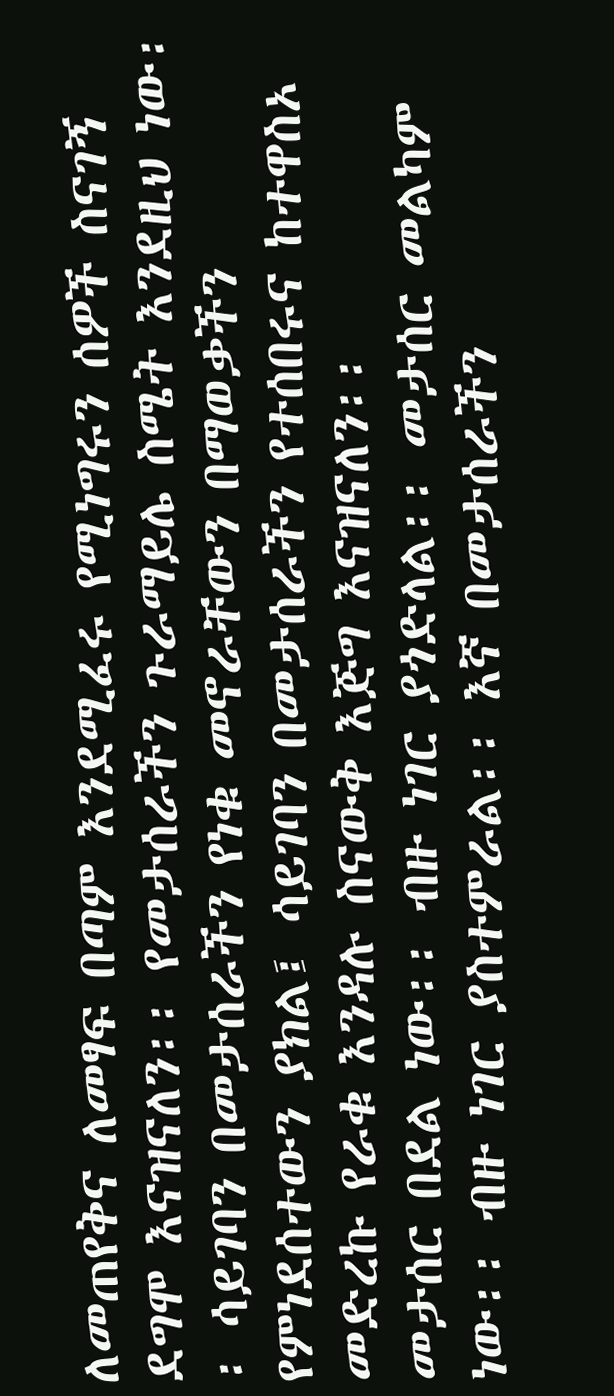ለመጠየቅና ለመፃፍ በጣም እንደሚፈሩ የሚነግሩን ሰዎች ስናገኝ ደግሞ እናዝናለን፡፡ የመታሰራችን ጉራማይሌ ስሜት እንደዚህ ነው፡፡ ሳይገባን በመታሰራችን የነቁ መኖራቸውን በማወቃችን የምነደሰተውን ያክል፤ ሳይገባን በመታሰራችን የተሰበሩና ከተዋስኦ መድረኩ የራቁ እንዳሉ ስናውቅ እጅግ እናዝናለን፡፡
መታሰር በደል ነው፡፡ ብዙ ነገር ያጎድላል፡፡ መታሰር መልካም ነው፡፡ ብዙ ነገር ያስተምራል፡፡ እኛ በመታሰራችን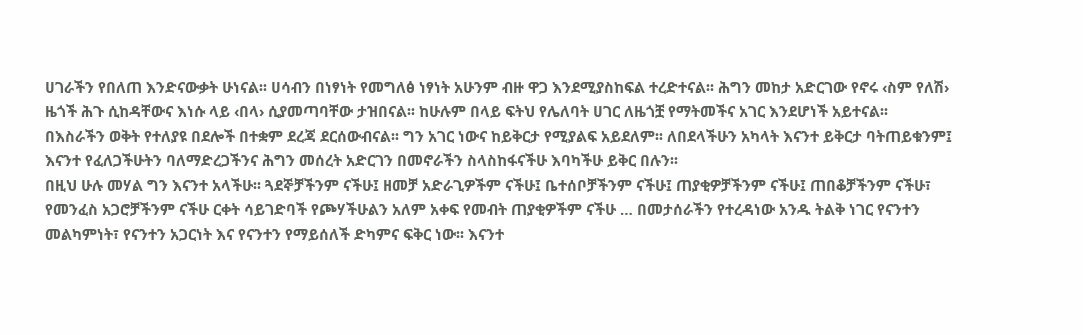ሀገራችን የበለጠ እንድናውቃት ሁነናል፡፡ ሀሳብን በነፃነት የመግለፅ ነፃነት አሁንም ብዙ ዋጋ እንደሚያስከፍል ተረድተናል፡፡ ሕግን መከታ አድርገው የኖሩ ‹ስም የለሽ› ዜጎች ሕጉ ሲከዳቸውና እነሱ ላይ ‹በላ› ሲያመጣባቸው ታዝበናል፡፡ ከሁሉም በላይ ፍትህ የሌለባት ሀገር ለዜጎቿ የማትመችና አገር እንደሆነች አይተናል፡፡
በእስራችን ወቅት የተለያዩ በደሎች በተቋም ደረጃ ደርሰውብናል፡፡ ግን አገር ነውና ከይቅርታ የሚያልፍ አይደለም፡፡ ለበደላችሁን አካላት እናንተ ይቅርታ ባትጠይቁንም፤ እናንተ የፈለጋችሁትን ባለማድረጋችንና ሕግን መሰረት አድርገን በመኖራችን ስላስከፋናችሁ እባካችሁ ይቅር በሉን፡፡
በዚህ ሁሉ መሃል ግን እናንተ አላችሁ፡፡ ጓደኞቻችንም ናችሁ፤ ዘመቻ አድራጊዎችም ናችሁ፤ ቤተሰቦቻችንም ናችሁ፤ ጠያቂዎቻችንም ናችሁ፤ ጠበቆቻችንም ናችሁ፣ የመንፈስ አጋሮቻችንም ናችሁ ርቀት ሳይገድባች የጮሃችሁልን አለም አቀፍ የመብት ጠያቂዎችም ናችሁ … በመታሰራችን የተረዳነው አንዱ ትልቅ ነገር የናንተን መልካምነት፣ የናንተን አጋርነት እና የናንተን የማይሰለች ድካምና ፍቅር ነው፡፡ እናንተ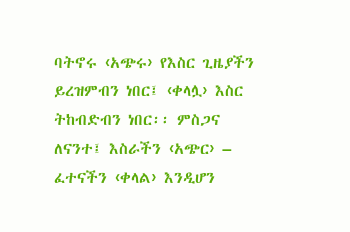ባትኖሩ ‹አጭሩ› የእስር ጊዜያችን ይረዝምብን ነበር፤ ‹ቀላሏ› እስር ትከብድብን ነበር፡፡ ምስጋና ለናንተ፤ እስራችን ‹አጭር› – ፈተናችን ‹ቀላል› እንዲሆን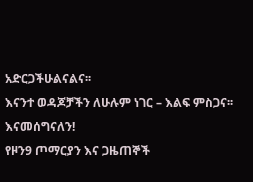አድርጋችሁልናልና፡፡
እናንተ ወዳጆቻችን ለሁሉም ነገር – እልፍ ምስጋና፡፡
እናመሰግናለን!
የዞን9 ጦማርያን እና ጋዜጠኞች